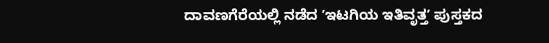ದಾವಣಗೆರೆಯಲ್ಲಿ ನಡೆದ ʼಇಟಗಿಯ ಇತಿವೃತ್ತʼ ಪುಸ್ತಕದ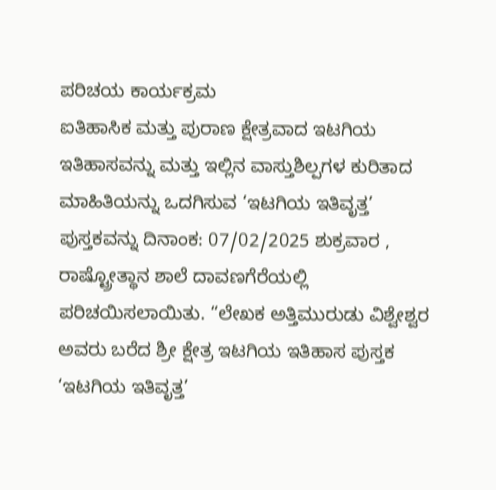ಪರಿಚಯ ಕಾರ್ಯಕ್ರಮ
ಐತಿಹಾಸಿಕ ಮತ್ತು ಪುರಾಣ ಕ್ಷೇತ್ರವಾದ ಇಟಗಿಯ ಇತಿಹಾಸವನ್ನು ಮತ್ತು ಇಲ್ಲಿನ ವಾಸ್ತುಶಿಲ್ಪಗಳ ಕುರಿತಾದ ಮಾಹಿತಿಯನ್ನು ಒದಗಿಸುವ ‘ಇಟಗಿಯ ಇತಿವೃತ್ತ’ ಪುಸ್ತಕವನ್ನು ದಿನಾಂಕ: 07/02/2025 ಶುಕ್ರವಾರ , ರಾಷ್ಟ್ರೋತ್ಥಾನ ಶಾಲೆ ದಾವಣಗೆರೆಯಲ್ಲಿ ಪರಿಚಯಿಸಲಾಯಿತು. “ಲೇಖಕ ಅತ್ತಿಮುರುಡು ವಿಶ್ವೇಶ್ವರ ಅವರು ಬರೆದ ಶ್ರೀ ಕ್ಷೇತ್ರ ಇಟಗಿಯ ಇತಿಹಾಸ ಪುಸ್ತಕ ‘ಇಟಗಿಯ ಇತಿವೃತ್ತ’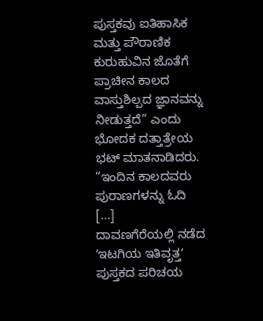ಪುಸ್ತಕವು ಐತಿಹಾಸಿಕ ಮತ್ತು ಪೌರಾಣಿಕ ಕುರುಹುವಿನ ಜೊತೆಗೆ ಪ್ರಾಚೀನ ಕಾಲದ ವಾಸ್ತುಶಿಲ್ಪದ ಜ್ಞಾನವನ್ನು ನೀಡುತ್ತದೆ” ಎಂದು ಭೋದಕ ದತ್ತಾತ್ರೇಯ ಭಟ್ ಮಾತನಾಡಿದರು. “ಇಂದಿನ ಕಾಲದವರು ಪುರಾಣಗಳನ್ನು ಓದಿ […]
ದಾವಣಗೆರೆಯಲ್ಲಿ ನಡೆದ ʼಇಟಗಿಯ ಇತಿವೃತ್ತʼ ಪುಸ್ತಕದ ಪರಿಚಯ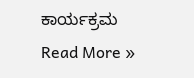ಕಾರ್ಯಕ್ರಮ Read More »